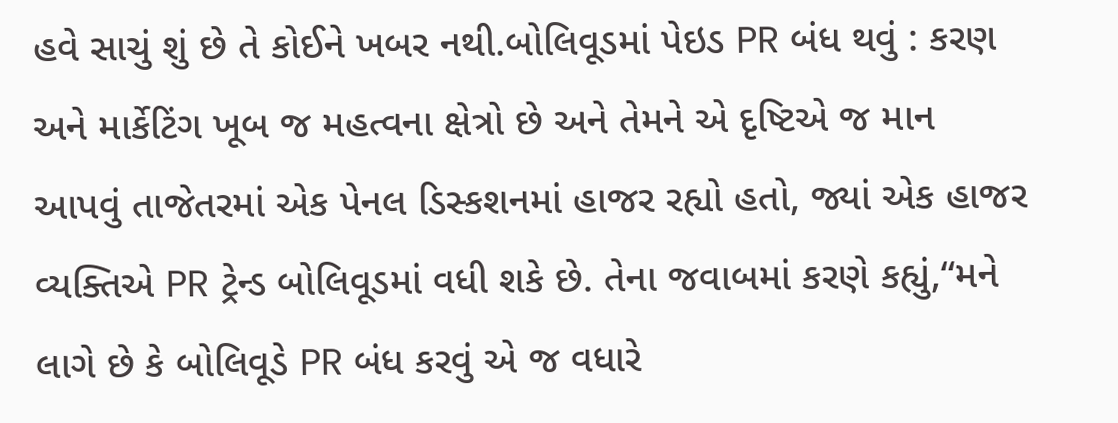હવે સાચું શું છે તે કોઈને ખબર નથી.બોલિવૂડમાં પેઇડ PR બંધ થવું : કરણ અને માર્કેટિંગ ખૂબ જ મહત્વના ક્ષેત્રો છે અને તેમને એ દૃષ્ટિએ જ માન આપવું તાજેતરમાં એક પેનલ ડિસ્કશનમાં હાજર રહ્યો હતો, જ્યાં એક હાજર વ્યક્તિએ PR ટ્રેન્ડ બોલિવૂડમાં વધી શકે છે. તેના જવાબમાં કરણે કહ્યું,“મને લાગે છે કે બોલિવૂડે PR બંધ કરવું એ જ વધારે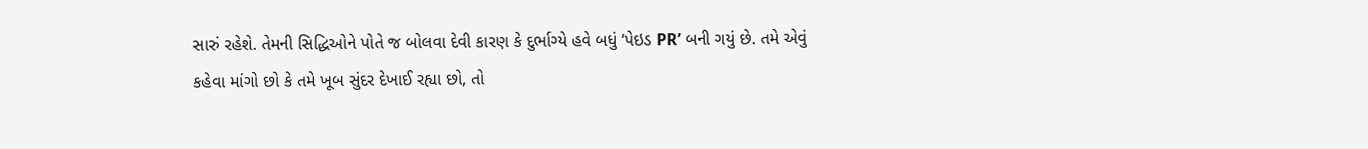સારું રહેશે. તેમની સિદ્ધિઓને પોતે જ બોલવા દેવી કારણ કે દુર્ભાગ્યે હવે બધું ‘પેઇડ PR’ બની ગયું છે. તમે એવું કહેવા માંગો છો કે તમે ખૂબ સુંદર દેખાઈ રહ્યા છો, તો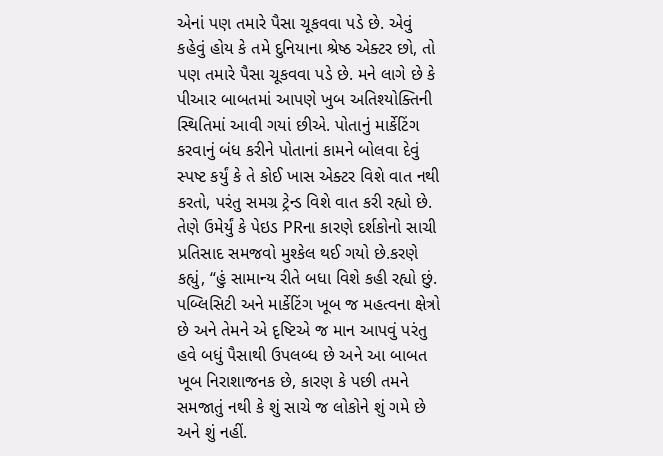એનાં પણ તમારે પૈસા ચૂકવવા પડે છે. એવું કહેવું હોય કે તમે દુનિયાના શ્રેષ્ઠ એક્ટર છો, તો પણ તમારે પૈસા ચૂકવવા પડે છે. મને લાગે છે કે પીઆર બાબતમાં આપણે ખુબ અતિશ્યોક્તિની સ્થિતિમાં આવી ગયાં છીએ. પોતાનું માર્કેટિંગ કરવાનું બંધ કરીને પોતાનાં કામને બોલવા દેવું સ્પષ્ટ કર્યું કે તે કોઈ ખાસ એક્ટર વિશે વાત નથી કરતો, પરંતુ સમગ્ર ટ્રેન્ડ વિશે વાત કરી રહ્યો છે. તેણે ઉમેર્યું કે પેઇડ PRના કારણે દર્શકોનો સાચી પ્રતિસાદ સમજવો મુશ્કેલ થઈ ગયો છે.કરણે કહ્યું, “હું સામાન્ય રીતે બધા વિશે કહી રહ્યો છું. પબ્લિસિટી અને માર્કેટિંગ ખૂબ જ મહત્વના ક્ષેત્રો છે અને તેમને એ દૃષ્ટિએ જ માન આપવું પરંતુ હવે બધું પૈસાથી ઉપલબ્ધ છે અને આ બાબત ખૂબ નિરાશાજનક છે, કારણ કે પછી તમને સમજાતું નથી કે શું સાચે જ લોકોને શું ગમે છે અને શું નહીં.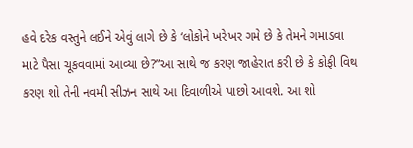હવે દરેક વસ્તુને લઈને એવું લાગે છે કે ‘લોકોને ખરેખર ગમે છે કે તેમને ગમાડવા માટે પૈસા ચૂકવવામાં આવ્યા છે?”આ સાથે જ કરણ જાહેરાત કરી છે કે કોફી વિથ કરણ શો તેની નવમી સીઝન સાથે આ દિવાળીએ પાછો આવશે. આ શો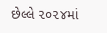છેલ્લે ૨૦૨૪માં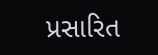પ્રસારિત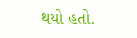થયો હતો.